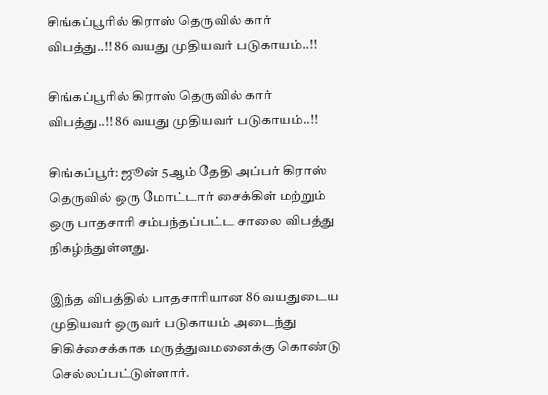சிங்கப்பூரில் கிராஸ் தெருவில் கார் விபத்து..!! 86 வயது முதியவர் படுகாயம்..!!

சிங்கப்பூரில் கிராஸ் தெருவில் கார் விபத்து..!! 86 வயது முதியவர் படுகாயம்..!!

சிங்கப்பூர்: ஜூன் 5ஆம் தேதி அப்பர் கிராஸ் தெருவில் ஒரு மோட்டார் சைக்கிள் மற்றும் ஒரு பாதசாரி சம்பந்தப்பட்ட சாலை விபத்து நிகழ்ந்துள்ளது.

இந்த விபத்தில் பாதசாரியான 86 வயதுடைய முதியவர் ஒருவர் படுகாயம் அடைந்து சிகிச்சைக்காக மருத்துவமனைக்கு கொண்டு செல்லப்பட்டுள்ளார்.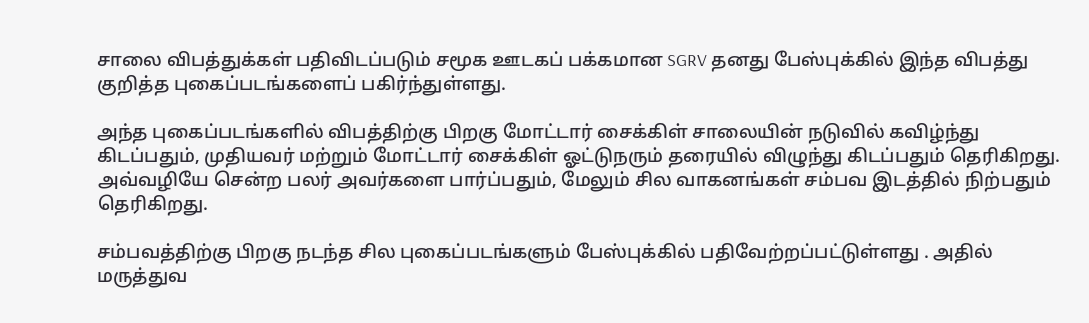சாலை விபத்துக்கள் பதிவிடப்படும் சமூக ஊடகப் பக்கமான SGRV தனது பேஸ்புக்கில் இந்த விபத்து குறித்த புகைப்படங்களைப் பகிர்ந்துள்ளது.

அந்த புகைப்படங்களில் விபத்திற்கு பிறகு மோட்டார் சைக்கிள் சாலையின் நடுவில் கவிழ்ந்து கிடப்பதும், முதியவர் மற்றும் மோட்டார் சைக்கிள் ஓட்டுநரும் தரையில் விழுந்து கிடப்பதும் தெரிகிறது. அவ்வழியே சென்ற பலர் அவர்களை பார்ப்பதும், மேலும் சில வாகனங்கள் சம்பவ இடத்தில் நிற்பதும் தெரிகிறது.

சம்பவத்திற்கு பிறகு நடந்த சில புகைப்படங்களும் பேஸ்புக்கில் பதிவேற்றப்பட்டுள்ளது . அதில் மருத்துவ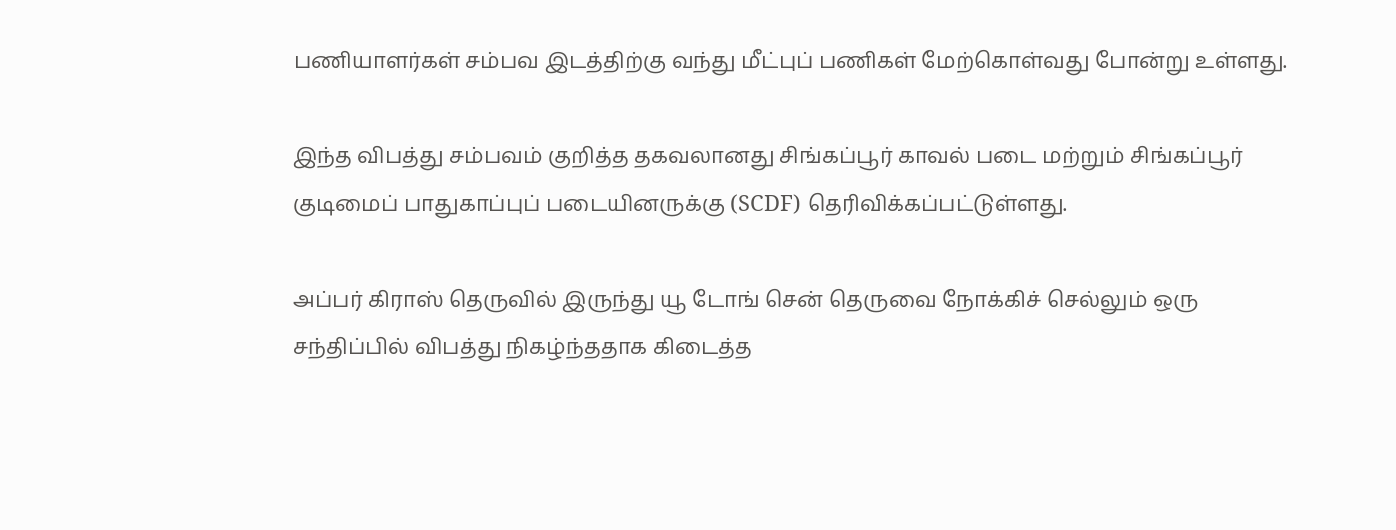பணியாளர்கள் சம்பவ இடத்திற்கு வந்து மீட்புப் பணிகள் மேற்கொள்வது போன்று உள்ளது.

இந்த விபத்து சம்பவம் குறித்த தகவலானது சிங்கப்பூர் காவல் படை மற்றும் சிங்கப்பூர் குடிமைப் பாதுகாப்புப் படையினருக்கு (SCDF) தெரிவிக்கப்பட்டுள்ளது.

அப்பர் கிராஸ் தெருவில் இருந்து யூ டோங் சென் தெருவை நோக்கிச் செல்லும் ஒரு சந்திப்பில் விபத்து நிகழ்ந்ததாக கிடைத்த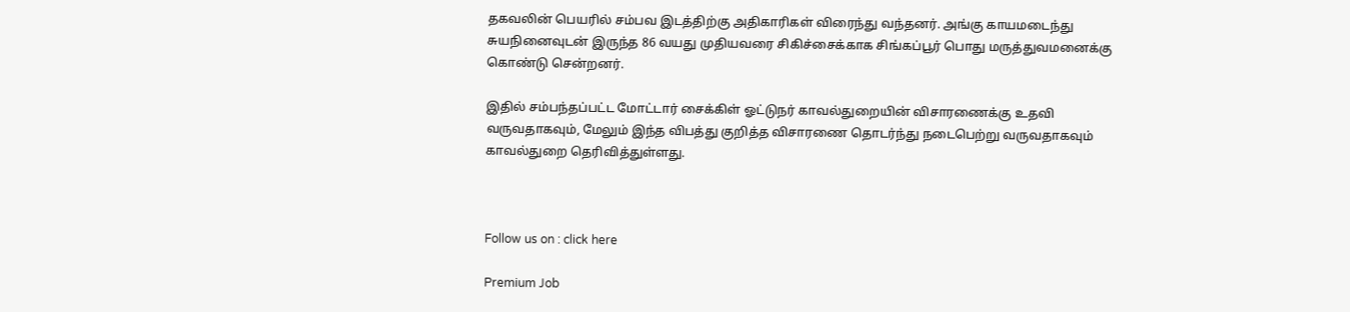தகவலின் பெயரில் சம்பவ இடத்திற்கு அதிகாரிகள் விரைந்து வந்தனர். அங்கு காயமடைந்து சுயநினைவுடன் இருந்த 86 வயது முதியவரை சிகிச்சைக்காக சிங்கப்பூர் பொது மருத்துவமனைக்கு கொண்டு சென்றனர்.

இதில் சம்பந்தப்பட்ட மோட்டார் சைக்கிள் ஓட்டுநர் காவல்துறையின் விசாரணைக்கு உதவி வருவதாகவும், மேலும் இந்த விபத்து குறித்த விசாரணை தொடர்ந்து நடைபெற்று வருவதாகவும் காவல்துறை தெரிவித்துள்ளது.



Follow us on : click here

Premium Job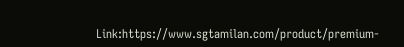Link:https://www.sgtamilan.com/product/premium-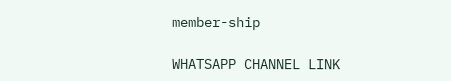member-ship

WHATSAPP CHANNEL LINK